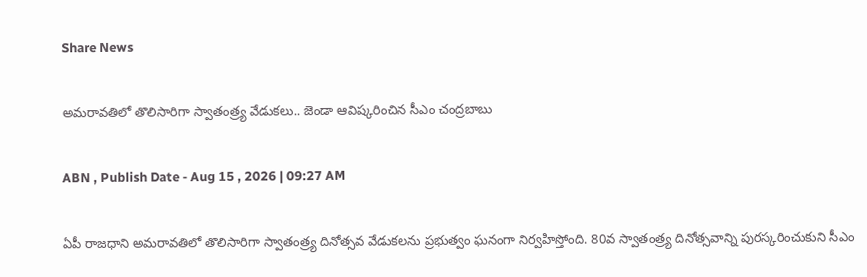Share News

అమరావతిలో తొలిసారిగా స్వాతంత్ర్య వేడుకలు.. జెండా ఆవిష్కరించిన సీఎం చంద్రబాబు

ABN , Publish Date - Aug 15 , 2026 | 09:27 AM

ఏపీ రాజధాని అమరావతిలో తొలిసారిగా స్వాతంత్ర్య దినోత్సవ వేడుకలను ప్రభుత్వం ఘనంగా నిర్వహిస్తోంది. 80వ స్వాతంత్ర్య దినోత్సవాన్ని పురస్కరించుకుని సీఎం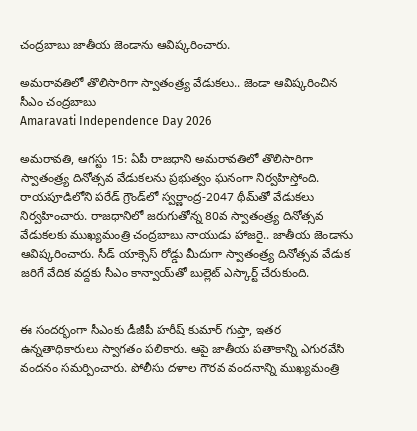చంద్రబాబు జాతీయ జెండాను ఆవిష్కరించారు.

అమరావతిలో తొలిసారిగా స్వాతంత్ర్య వేడుకలు.. జెండా ఆవిష్కరించిన సీఎం చంద్రబాబు
Amaravati Independence Day 2026

అమరావతి, ఆగస్టు 15: ఏపీ రాజధాని అమరావతిలో తొలిసారిగా స్వాతంత్ర్య దినోత్సవ వేడుకలను ప్రభుత్వం ఘనంగా నిర్వహిస్తోంది. రాయపూడిలోని పరేడ్ గ్రౌండ్‌లో స్వర్ణాంద్ర-2047 థీమ్‌తో వేడుకలు నిర్వహించారు. రాజధానిలో జరుగుతోన్న 80వ స్వాతంత్ర్య దినోత్సవ వేడుకలకు ముఖ్యమంత్రి చంద్రబాబు నాయుడు హాజరై.. జాతీయ జెండాను ఆవిష్కరించారు. సీడ్ యాక్సెస్ రోడ్డు మీదుగా స్వాతంత్ర్య దినోత్సవ వేడుక జరిగే వేదిక వద్దకు సీఎం కాన్వాయ్‌తో బుల్లెట్ ఎస్కార్ట్ చేరుకుంది.


ఈ సందర్భంగా సీఎంకు డీజీపీ హరీష్ కుమార్ గుప్తా, ఇతర ఉన్నతాధికారులు స్వాగతం పలికారు. ఆపై జాతీయ పతాకాన్ని ఎగురవేసి వందనం సమర్పించారు. పోలీసు దళాల గౌరవ వందనాన్ని ముఖ్యమంత్రి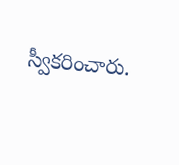స్వీకరించారు.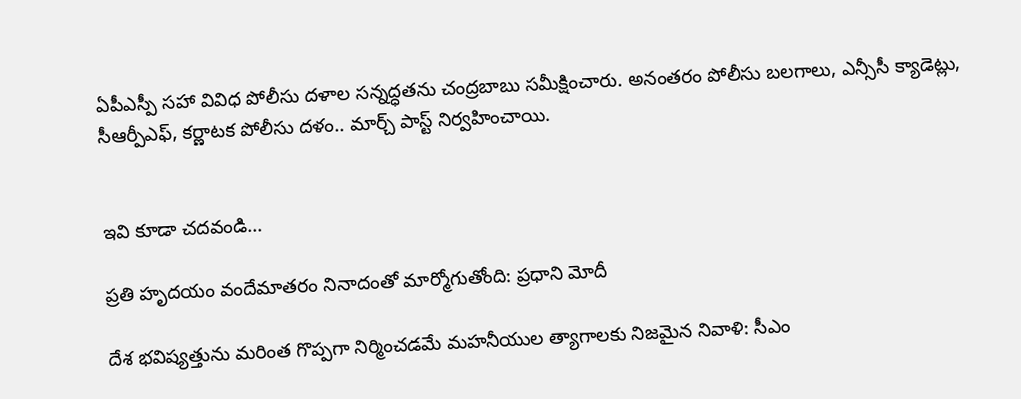ఏపీఎస్పీ సహా వివిధ పోలీసు దళాల సన్నద్ధతను చంద్రబాబు సమీక్షించారు. అనంతరం పోలీసు బలగాలు, ఎన్సీసీ క్యాడెట్లు, సీఆర్పీఎఫ్, కర్ణాటక పోలీసు దళం.. మార్చ్ పాస్ట్ నిర్వహించాయి.


ఇవి కూడా చదవండి...

ప్రతి హృదయం వందేమాతరం నినాదంతో మార్మోగుతోంది: ప్రధాని మోదీ

దేశ భవిష్యత్తును మరింత గొప్పగా నిర్మించడమే మహనీయుల త్యాగాలకు నిజమైన నివాళి: సీఎం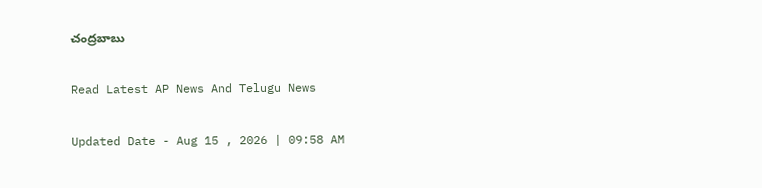చంద్రబాబు

Read Latest AP News And Telugu News

Updated Date - Aug 15 , 2026 | 09:58 AM